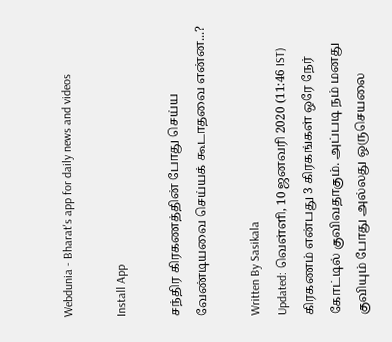Webdunia - Bharat's app for daily news and videos

Install App

சந்திர கிரகணத்தின் போது செய்ய வேண்டியவை செய்யக் கூடாதவை என்ன...?

Written By Sasikala
Updated: வெள்ளி, 10 ஜனவரி 2020 (11:46 IST)
கிரகணம் என்பது 3 கிரகங்கள் ஒரே நேர் கோட்டில் குவிவதாகும். அப்படி நம் மனது குவியும் போது அல்லது ஒருசெயலை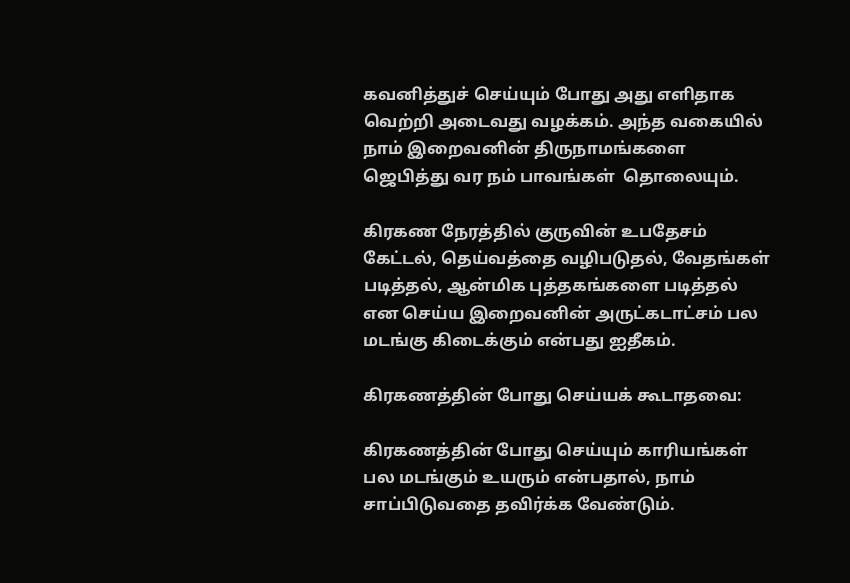கவனித்துச் செய்யும் போது அது எளிதாக வெற்றி அடைவது வழக்கம். அந்த வகையில் நாம் இறைவனின் திருநாமங்களை ஜெபித்து வர நம் பாவங்கள்  தொலையும்.

கிரகண நேரத்தில் குருவின் உபதேசம் கேட்டல், தெய்வத்தை வழிபடுதல், வேதங்கள் படித்தல், ஆன்மிக புத்தகங்களை படித்தல் என செய்ய இறைவனின் அருட்கடாட்சம் பல மடங்கு கிடைக்கும் என்பது ஐதீகம்.

கிரகணத்தின் போது செய்யக் கூடாதவை:

கிரகணத்தின் போது செய்யும் காரியங்கள் பல மடங்கும் உயரும் என்பதால், நாம் சாப்பிடுவதை தவிர்க்க வேண்டும்.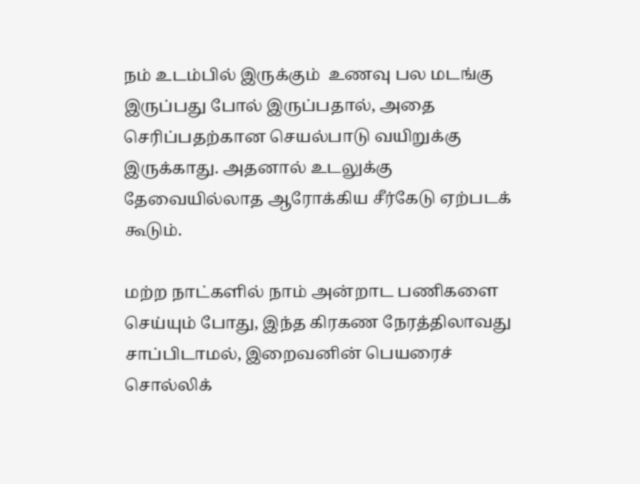நம் உடம்பில் இருக்கும்  உணவு பல மடங்கு இருப்பது போல் இருப்பதால், அதை செரிப்பதற்கான செயல்பாடு வயிறுக்கு இருக்காது. அதனால் உடலுக்கு  தேவையில்லாத ஆரோக்கிய சீர்கேடு ஏற்படக் கூடும்.

மற்ற நாட்களில் நாம் அன்றாட பணிகளை செய்யும் போது, இந்த கிரகண நேரத்திலாவது சாப்பிடாமல், இறைவனின் பெயரைச் சொல்லிக்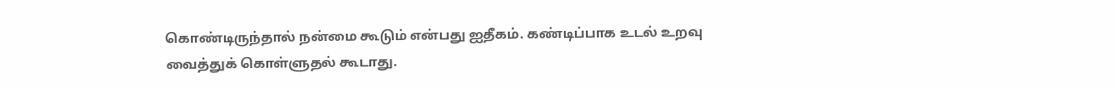கொண்டிருந்தால் நன்மை கூடும் என்பது ஐதீகம். கண்டிப்பாக உடல் உறவு வைத்துக் கொள்ளுதல் கூடாது.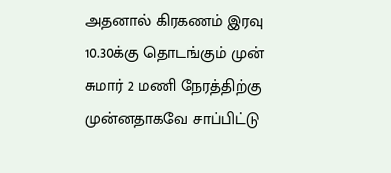அதனால் கிரகணம் இரவு 10.30க்கு தொடங்கும் முன் சுமார் 2 மணி நேரத்திற்கு முன்னதாகவே சாப்பிட்டு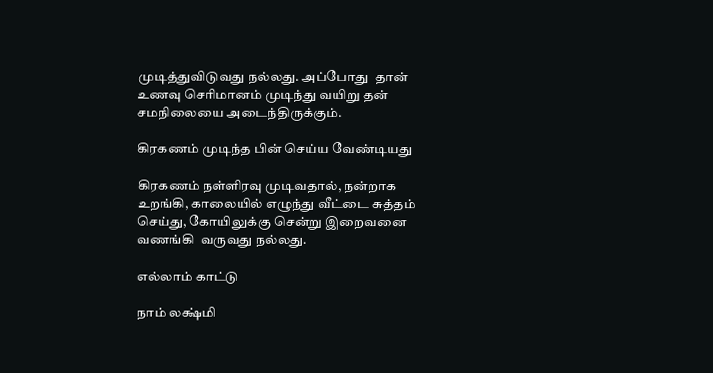முடித்துவிடுவது நல்லது. அப்போது  தான் உணவு செரிமானம் முடிந்து வயிறு தன் சமநிலையை அடைந்திருக்கும்.

கிரகணம் முடிந்த பின் செய்ய வேண்டியது

கிரகணம் நள்ளிரவு முடிவதால், நன்றாக உறங்கி, காலையில் எழுந்து வீட்டை சுத்தம் செய்து, கோயிலுக்கு சென்று இறைவனை வணங்கி  வருவது நல்லது.

எல்லாம் காட்டு

நாம் லக்ஷ்மி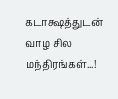கடாக்ஷத்துடன் வாழ சில மந்திரங்கள்...!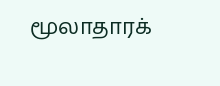மூலாதாரக்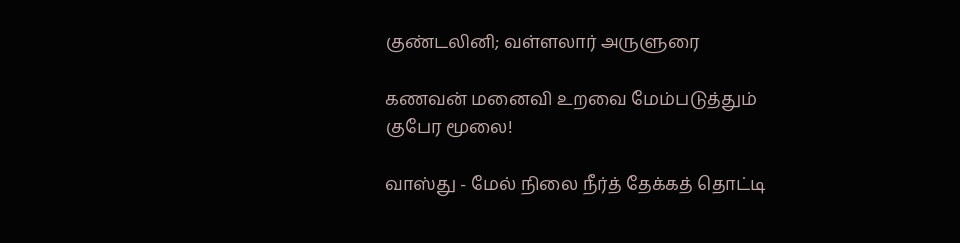குண்டலினி; வள்ளலார் அருளுரை

கணவன் மனைவி உறவை மேம்படுத்தும் குபேர மூலை!

வாஸ்து - மேல் நிலை நீர்த் தேக்கத் தொட்டி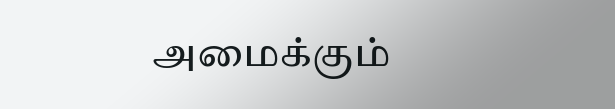அமைக்கும்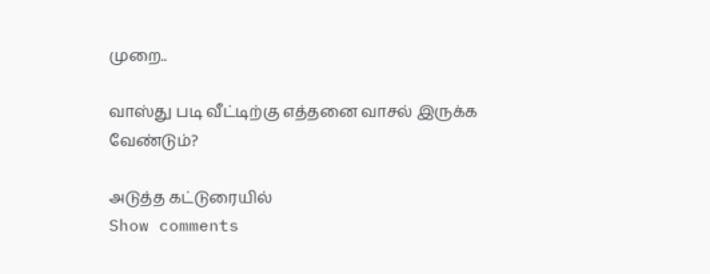முறை..

வாஸ்து படி வீட்டிற்கு எத்தனை வாசல் இருக்க வேண்டும்?

அடுத்த கட்டுரையில்
Show comments